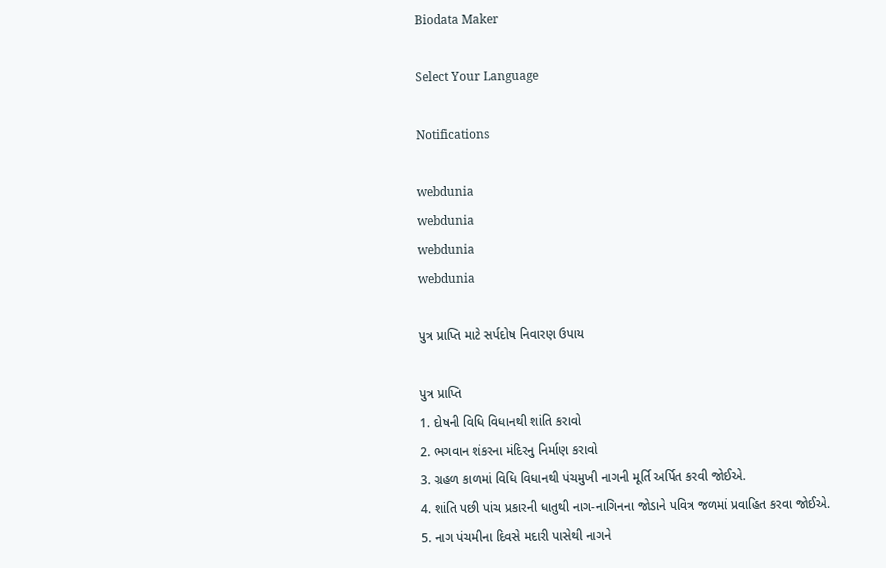Biodata Maker

Select Your Language

Notifications

webdunia
webdunia
webdunia
webdunia

પુત્ર પ્રાપ્તિ માટે સર્પદોષ નિવારણ ઉપાય

પુત્ર પ્રાપ્તિ
1. દોષની વિધિ વિધાનથી શાંતિ કરાવો
2. ભગવાન શંકરના મંદિરનુ નિર્માણ કરાવો
3. ગ્રહળ કાળમાં વિધિ વિધાનથી પંચમુખી નાગની મૂર્તિ અર્પિત કરવી જોઈએ.
4. શાંતિ પછી પાંચ પ્રકારની ધાતુથી નાગ-નાગિનના જોડાને પવિત્ર જળમાં પ્રવાહિત કરવા જોઈએ.
5. નાગ પંચમીના દિવસે મદારી પાસેથી નાગને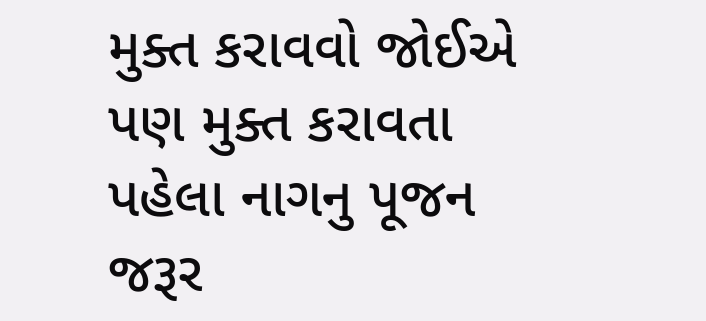મુક્ત કરાવવો જોઈએ પણ મુક્ત કરાવતા પહેલા નાગનુ પૂજન જરૂર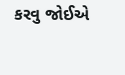કરવુ જોઈએ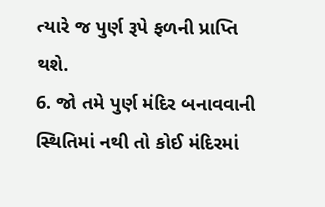ત્યારે જ પુર્ણ રૂપે ફળની પ્રાપ્તિ થશે.
6. જો તમે પુર્ણ મંદિર બનાવવાની સ્થિતિમાં નથી તો કોઈ મંદિરમાં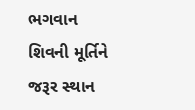ભગવાન શિવની મૂર્તિને જરૂર સ્થાન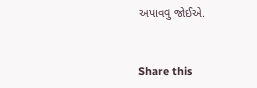અપાવવુ જોઈએ.


Share this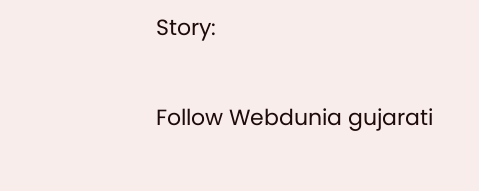Story:

Follow Webdunia gujarati